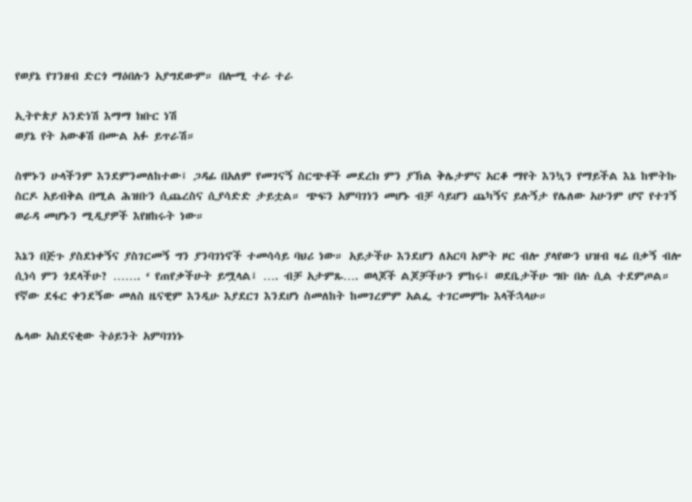የወያኔ የገንዘብ ድርጎ ማዕበሉን አያግደውም። በሎሚ ተራ ተራ

ኢትዮጵያ አንድነሽ እማማ ክቡር ነሽ
ወያኔ የት አውቆሽ በሙል አፉ ይጥራሽ።

ስሞኑን ሁላችንም እንደምንመለከተው፤ ጋዳፊ በአለም የመገናኝ ስርጭቶች መደረክ ምን ያኽል ቅሌታምና አርቆ ማየት እንኳን የማይችል እኔ ከሞትኩ ስርዶ አይብቅል በሚል ሕዝቡን ሲጨረስና ሲያሳድድ ታይቷል። ጭፍን አምባገነን መሆኑ ብቻ ሳይሆን ጨካኝና ይሉኝታ የሌለው አሁንም ሆኖ የተገኝ ወራዳ መሆኑን ሚዲያዎች እየዘከሩት ነው።

እኔን በጅጉ ያስደነቀኝና ያስገርመኝ ግን ያንባገነኖች ተመሳሳይ ባህሪ ነው። አይታችሁ እንደሆን ለአርባ አምት ዞር ብሎ ያላየውን ህዝብ ዛሬ በቃኝ ብሎ ሲነሳ ምን ጎደላችሁ? ……. ‘ የጠየቃችሁት ይሟላል፤ …. ብቻ አታምጹ…. ወላጆች ልጆቻችሁን ምከሩ፤ ወደቤታችሁ ግቡ በሉ ሲል ተደምጦል። የኛው ደፋር ቀንደኝው መለስ ዜናዊም እንዲሁ እያደርገ እንደሆነ ስመለከት ከመገረምም አልፌ ተገርመምኩ እላችኋላሁ።

ሌላው አስደናቂው ትዕይንት አምባገነኑ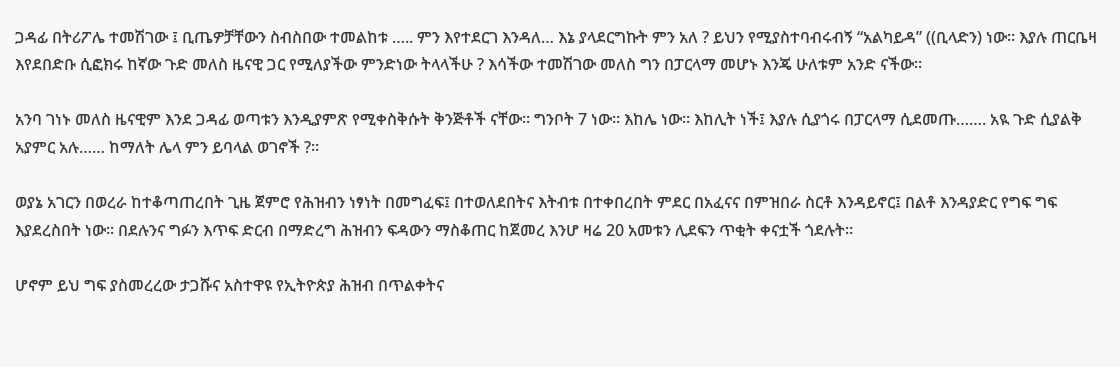ጋዳፊ በትሪፖሌ ተመሽገው ፤ ቢጤዎቻቸውን ስብስበው ተመልከቱ ….. ምን እየተደርገ እንዳለ… እኔ ያላደርግኩት ምን አለ ? ይህን የሚያስተባብሩብኝ “አልካይዳ” ((ቢላድን) ነው። እያሉ ጠርቤዛ እየደበድቡ ሲፎክሩ ከኛው ጉድ መለስ ዜናዊ ጋር የሚለያችው ምንድነው ትላላችሁ ? እሳችው ተመሽገው መለስ ግን በፓርላማ መሆኑ እንጄ ሁለቱም አንድ ናችው።

አንባ ገነኑ መለስ ዜናዊም እንደ ጋዳፊ ወጣቱን እንዲያምጽ የሚቀስቅሱት ቅንጅቶች ናቸው። ግንቦት 7 ነው። እከሌ ነው። እከሊት ነች፤ እያሉ ሲያጎሩ በፓርላማ ሲደመጡ……. አዪ ጉድ ሲያልቅ አያምር አሉ…… ከማለት ሌላ ምን ይባላል ወገኖች ?።

ወያኔ አገርን በወረራ ከተቆጣጠረበት ጊዜ ጀምሮ የሕዝብን ነፃነት በመግፈፍ፤ በተወለደበትና እትብቱ በተቀበረበት ምደር በአፈናና በምዝበራ ስርቶ እንዳይኖር፤ በልቶ እንዳያድር የግፍ ግፍ እያደረስበት ነው። በደሉንና ግፉን እጥፍ ድርብ በማድረግ ሕዝብን ፍዳውን ማስቆጠር ከጀመረ እንሆ ዛሬ 20 አመቱን ሊደፍን ጥቂት ቀናቷች ጎደሉት።

ሆኖም ይህ ግፍ ያስመረረው ታጋሹና አስተዋዩ የኢትዮጵያ ሕዝብ በጥልቀትና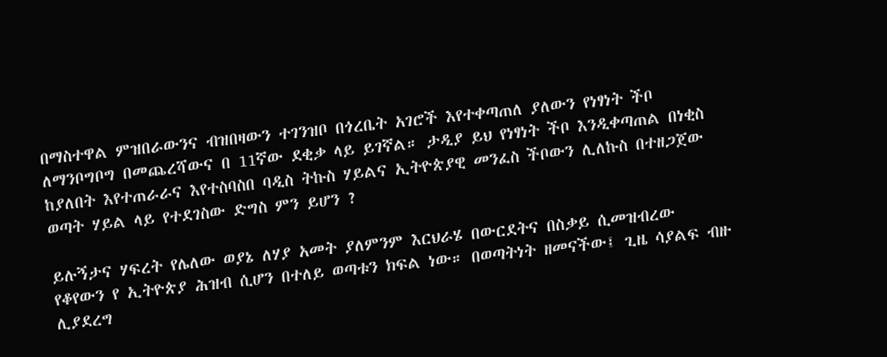በማስተዋል ምዝበራውንና ብዝበዛውን ተገንዝቦ በጎረቤት አገሮች እየተቀጣጠለ ያለውን የነፃነት ችቦ ለማንቦግቦግ በመጨረሻውና በ 11ኛው ደቂቃ ላይ ይገኛል። ታዲያ ይህ የነፃነት ችቦ እንዲቀጣጠል በነቂስ ከያለበት እየተጠራራና እየተስባስበ ባዲስ ትኩስ ሃይልና ኢትዮጵያዊ መንፈስ ችቦውን ሊለኩስ በተዘጋጀው ወጣት ሃይል ላይ የተደገስው ድግስ ምን ይሆን ?

ይሉኝታና ሃፍረት የሌለው ወያኔ ለሃያ አመት ያለምንም እርህራሄ በውርደትና በስቃይ ሲመዝብረው የቆየውን የ ኢትዮጵያ ሕዝብ ሲሆን በተለይ ወጣቱን ክፍል ነው። በወጣትነት ዘመናችው፤ ጊዜ ሳያልፍ ብዙ ሊያደረግ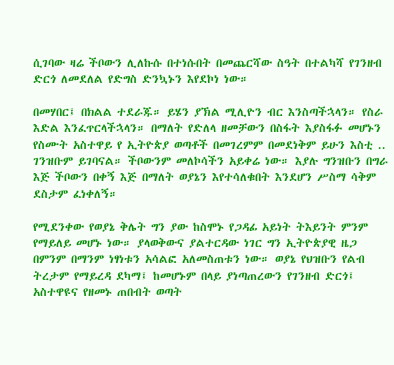ሲገባው ዛሬ ችቦውን ሊለኩሱ በተነሱበት በመጨርሻው ስዓት በተልካሻ የገንዘብ ድርጎ ለመደለል የድግስ ድንኳኑን እየደኮነ ነው።

በመሃበር፤ በክልል ተደራጁ። ይሄን ያኽል ሚሊዮን ብር እንስጣችኋላን። የስራ እድል እንፈጥርላችኋላን። በማለት የድለላ ዘመቻውን በስፋት እያስፋፉ መሆኑን የስሙት አስተዋይ የ ኢትዮጵያ ወጣቶች በመገረምም በመደነቅም ይሁን እስቲ .. ገንዝቡም ይገባናል። ችቦውንም መለኮሳችን አይቀሬ ነው። እያሉ ግንዝቡን በግራ እጅ ችቦውን በቀኝ እጅ በማለት ወያኔን እየተሳለቁበት እንደሆን ሥስማ ሳቅም ደስታም ፈነቀለኝ።

የሚደንቀው የወያኔ ቅሌት ግን ያው ከስሞኑ የጋዳፊ አይነት ትእይንት ምንም የማይለይ መሆኑ ነው። ያላወቅውና ያልተርዳው ነገር ግን ኢትዮጵያዊ ዜጋ በምንም በማንም ነፃነቱን አሳልፎ አለመስጠቱን ነው። ወያኔ የህዝቡን የልብ ትረታም የማይረዳ ደካማ፤ ከመሆኑም በላይ ያነጣጠረውን የገንዘብ ድርጎ፤ አስተዋዩና የዘመኑ ጠበብት ወጣት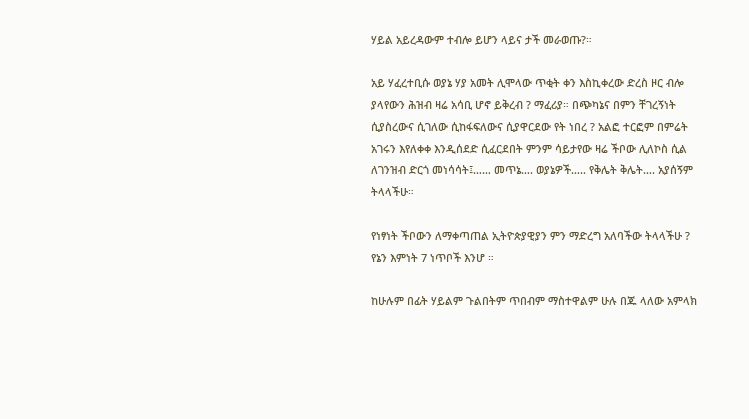ሃይል አይረዳውም ተብሎ ይሆን ላይና ታች መራወጡ?።

አይ ሃፈረተቢሱ ወያኔ ሃያ አመት ሊሞላው ጥቂት ቀን እስኪቀረው ድረስ ዞር ብሎ ያላየውን ሕዝብ ዛሬ አሳቢ ሆኖ ይቅረብ ? ማፈሪያ። በጭካኔና በምን ቸገረኝነት ሲያስረውና ሲገለው ሲከፋፍለውና ሲያዋርደው የት ነበረ ? አልፎ ተርፎም በምሬት አገሩን እየለቀቀ እንዲሰደድ ሲፈርደበት ምንም ሳይታየው ዛሬ ችቦው ሊለኮስ ሲል ለገንዝብ ድርጎ መነሳሳት፤…… መጥኔ…. ወያኔዎች….. የቅሌት ቅሌት…. አያሰኝም ትላላችሁ።

የነፃነት ችቦውን ለማቀጣጠል ኢትዮጵያዊያን ምን ማድረግ አለባችው ትላላችሁ ? የኔን እምነት 7 ነጥቦች እንሆ ።

ከሁሉም በፊት ሃይልም ጉልበትም ጥበብም ማስተዋልም ሁሉ በጁ ላለው አምላክ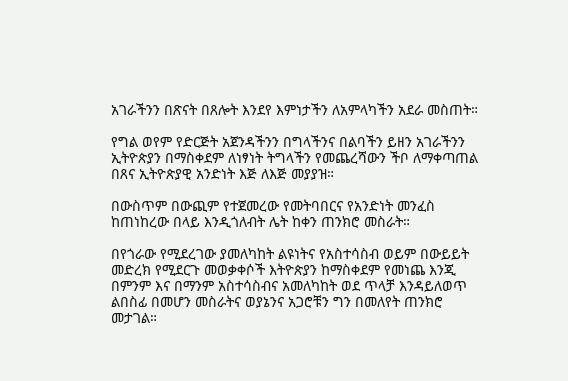አገራችንን በጽናት በጸሎት እንደየ እምነታችን ለአምላካችን አደራ መስጠት።

የግል ወየም የድርጅት አጀንዳችንን በግላችንና በልባችን ይዘን አገራችንን ኢትዮጵያን በማስቀደም ለነፃነት ትግላችን የመጨረሻውን ችቦ ለማቀጣጠል በጸና ኢትዮጵያዊ አንድነት እጅ ለእጅ መያያዝ።

በውስጥም በውጪም የተጀመረው የመትባበርና የአንድነት መንፈስ ከጠነከረው በላይ እንዲጎለብት ሌት ከቀን ጠንክሮ መስራት።

በየጎራው የሚደረገው ያመለካከት ልዩነትና የአስተሳስብ ወይም በውይይት መድረክ የሚደርጉ መወቃቀሶች እትዮጵያን ከማስቀደም የመነጨ እንጂ በምንም እና በማንም አስተሳስብና አመለካከት ወደ ጥላቻ እንዳይለወጥ ልበስፊ በመሆን መስራትና ወያኔንና አጋሮቹን ግን በመለየት ጠንክሮ መታገል።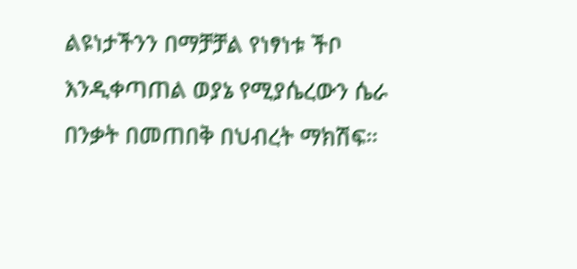ልዩነታችንን በማቻቻል የነፃነቱ ችቦ እንዲቀጣጠል ወያኔ የሚያሴረውን ሴራ በንቃት በመጠበቅ በህብረት ማክሽፍ።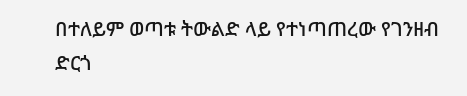በተለይም ወጣቱ ትውልድ ላይ የተነጣጠረው የገንዘብ ድርጎ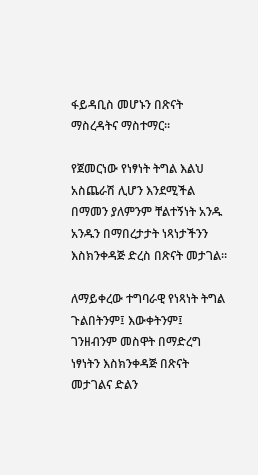ፋይዳቢስ መሆኑን በጽናት ማስረዳትና ማስተማር።

የጀመርነው የነፃነት ትግል እልህ አስጨራሽ ሊሆን እንደሚችል በማመን ያለምንም ቸልተኝነት አንዱ አንዱን በማበረታታት ነጻነታችንን እስክንቀዳጅ ድረስ በጽናት መታገል።

ለማይቀረው ተግባራዊ የነጻነት ትግል ጉልበትንም፤ እውቀትንም፤ ገንዘብንም መስዋት በማድረግ ነፃነትን እስክንቀዳጅ በጽናት መታገልና ድልን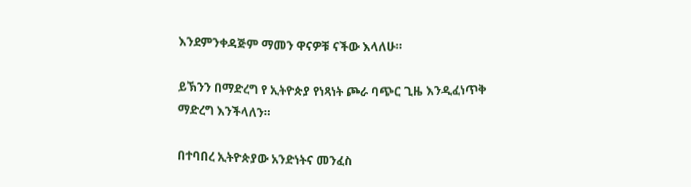እንደምንቀዳጅም ማመን ዋናዎቹ ናችው እላለሁ።

ይኽንን በማድረግ የ ኢትዮጵያ የነጻነት ጮራ ባጭር ጊዜ እንዲፈነጥቅ ማድረግ እንችላለን።

በተባበረ ኢትዮጵያው አንድነትና መንፈስ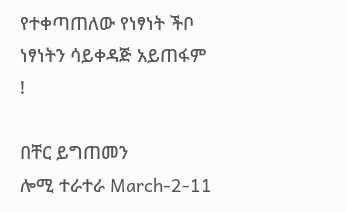የተቀጣጠለው የነፃነት ችቦ ነፃነትን ሳይቀዳጅ አይጠፋም !

በቸር ይግጠመን
ሎሚ ተራተራ March-2-11